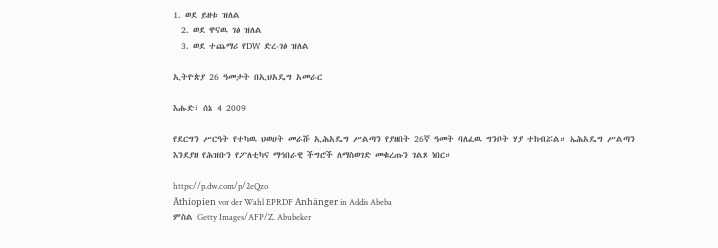1. ወደ ይዘቱ ዝለል
  2. ወደ ዋናዉ ገፅ ዝለል
  3. ወደ ተጨማሪ የDW ድረ-ገፅ ዝለል

ኢትዮጵያ 26 ዓመታት በኢህአዴግ አመራር

እሑድ፣ ሰኔ 4 2009

የደርግን ሥርዓት የተካዉ ህወሀት መራሹ ኢሕአዴግ ሥልጣን የያዘበት 26ኛ ዓመት ባለፈዉ ግንቦት ሃያ ተከብሯል። ኤሕአዴግ ሥልጣን እንደያዘ የሕዝቡን የፖለቲካና ማኅበራዊ ችግሮች ለማስወገድ መቁረጡን ገልጾ ነበር።

https://p.dw.com/p/2eQzo
Äthiopien vor der Wahl EPRDF Anhänger in Addis Abeba
ምስል Getty Images/AFP/Z. Abubeker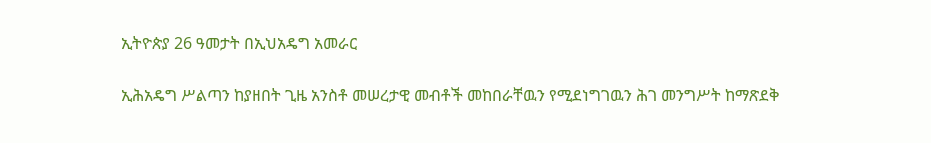ኢትዮጵያ 26 ዓመታት በኢህአዴግ አመራር

ኢሕአዴግ ሥልጣን ከያዘበት ጊዜ አንስቶ መሠረታዊ መብቶች መከበራቸዉን የሚደነግገዉን ሕገ መንግሥት ከማጽደቅ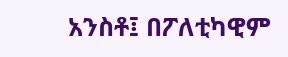አንስቶ፤ በፖለቲካዊም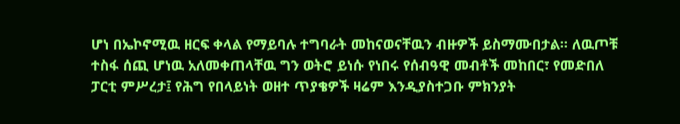ሆነ በኤኮኖሚዉ ዘርፍ ቀላል የማይባሉ ተግባራት መከናወናቸዉን ብዙዎች ይስማሙበታል። ለዉጦቹ ተስፋ ሰጪ ሆነዉ አለመቀጠላቸዉ ግን ወትሮ ይነሱ የነበሩ የሰብዓዊ መብቶች መከበር፣ የመድበለ ፓርቲ ምሥረታ፤ የሕግ የበላይነት ወዘተ ጥያቄዎች ዛሬም እንዲያስተጋቡ ምክንያት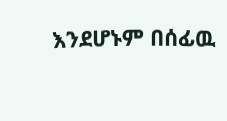እንደሆኑም በሰፊዉ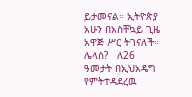ይታመናል። ኢትዮጵያ አሁን በአስቸኳይ ጊዜ አዋጅ ሥር ትገናለች። ሌላስ?   ለ26 ዓመታት በኢህአዴግ የምትተዳደረዉ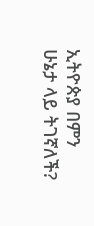ኢትዮጵያ በምን ሁኔታ ላይ ትገኛለች?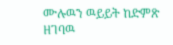ሙሉዉን ዉይይት ከድምጽ ዘገባዉ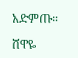አድምጡ።

ሸዋዬ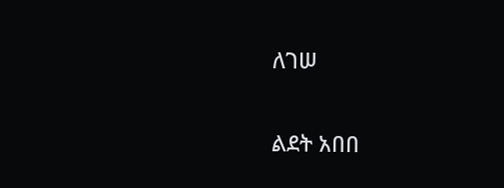ለገሠ

ልደት አበበ